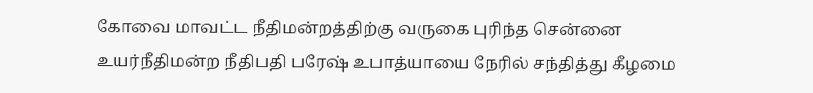கோவை மாவட்ட நீதிமன்றத்திற்கு வருகை புரிந்த சென்னை உயர்நீதிமன்ற நீதிபதி பரேஷ் உபாத்யாயை நேரில் சந்தித்து கீழமை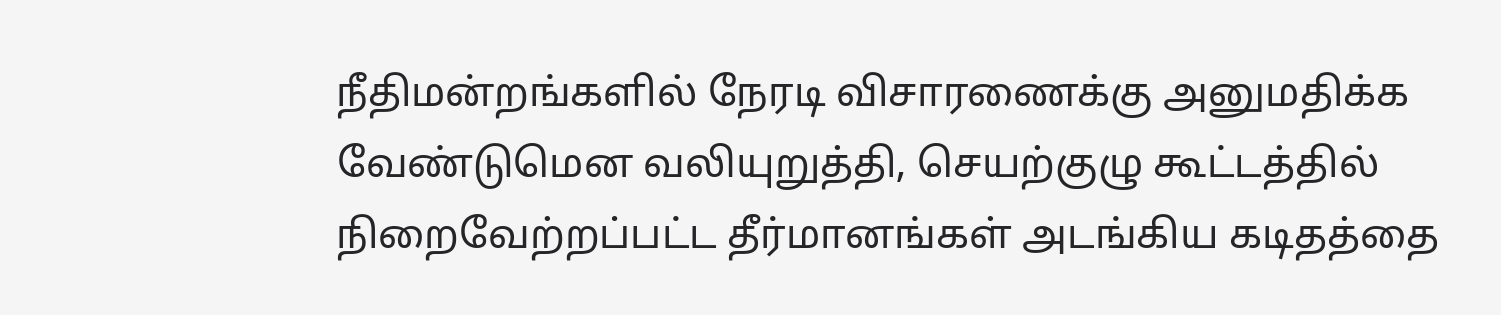நீதிமன்றங்களில் நேரடி விசாரணைக்கு அனுமதிக்க வேண்டுமென வலியுறுத்தி, செயற்குழு கூட்டத்தில் நிறைவேற்றப்பட்ட தீர்மானங்கள் அடங்கிய கடிதத்தை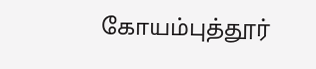கோயம்புத்தூர்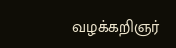வழக்கறிஞர்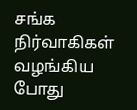சங்க நிர்வாகிகள் வழங்கிய போது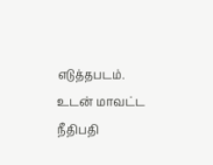எடுத்தபடம். உடன் மாவட்ட நீதிபதி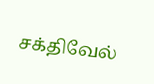சக்திவேல்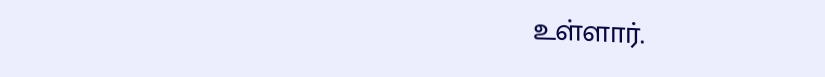உள்ளார்.